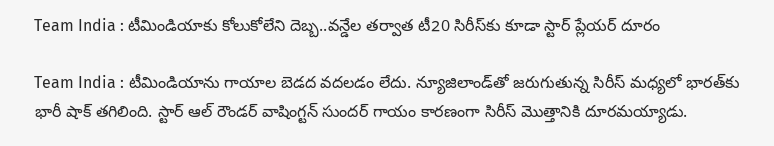Team India : టీమిండియాకు కోలుకోలేని దెబ్బ..వన్డేల తర్వాత టీ20 సిరీస్‌కు కూడా స్టార్ ప్లేయర్ దూరం

Team India : టీమిండియాను గాయాల బెడద వదలడం లేదు. న్యూజిలాండ్‌తో జరుగుతున్న సిరీస్ మధ్యలో భారత్‌కు భారీ షాక్ తగిలింది. స్టార్ ఆల్ రౌండర్ వాషింగ్టన్ సుందర్ గాయం కారణంగా సిరీస్ మొత్తానికి దూరమయ్యాడు.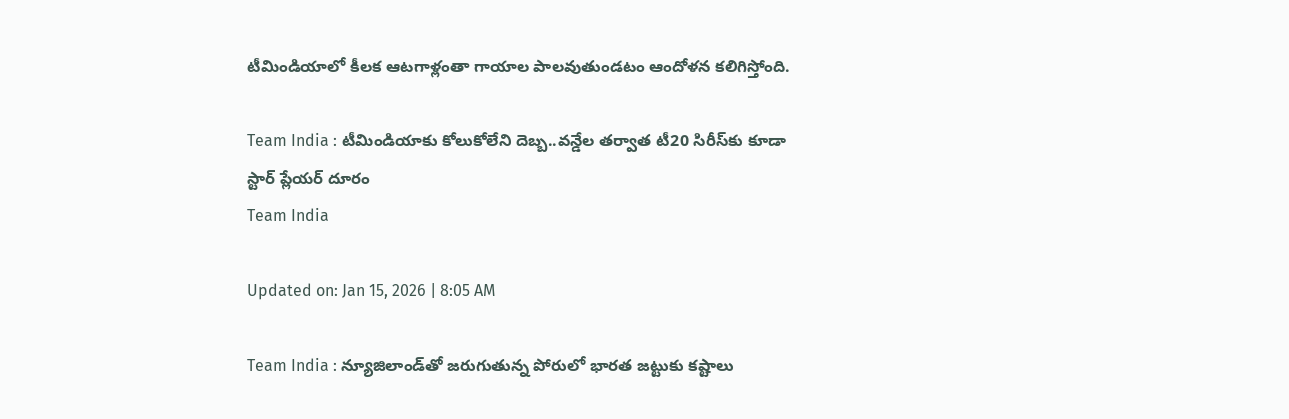టీమిండియాలో కీలక ఆటగాళ్లంతా గాయాల పాలవుతుండటం ఆందోళన కలిగిస్తోంది.

Team India : టీమిండియాకు కోలుకోలేని దెబ్బ..వన్డేల తర్వాత టీ20 సిరీస్‌కు కూడా స్టార్ ప్లేయర్ దూరం
Team India

Updated on: Jan 15, 2026 | 8:05 AM

Team India : న్యూజిలాండ్‌తో జరుగుతున్న పోరులో భారత జట్టుకు కష్టాలు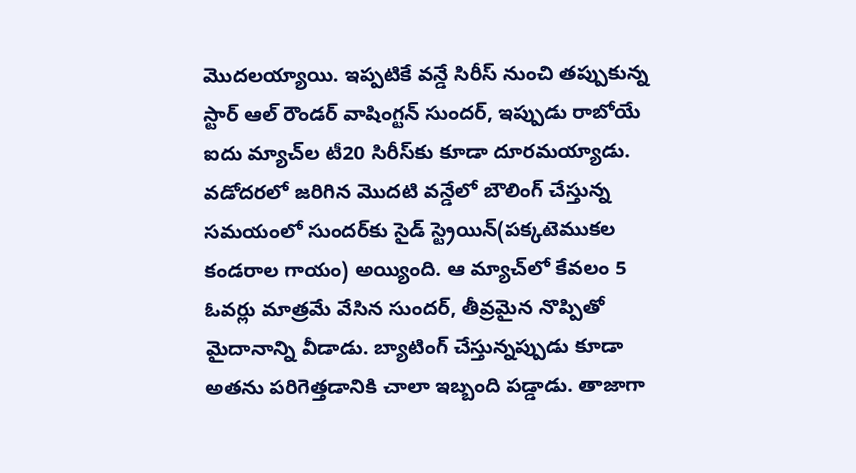మొదలయ్యాయి. ఇప్పటికే వన్డే సిరీస్ నుంచి తప్పుకున్న స్టార్ ఆల్ రౌండర్ వాషింగ్టన్ సుందర్, ఇప్పుడు రాబోయే ఐదు మ్యాచ్‌ల టీ20 సిరీస్‌కు కూడా దూరమయ్యాడు. వడోదరలో జరిగిన మొదటి వన్డేలో బౌలింగ్ చేస్తున్న సమయంలో సుందర్‌కు సైడ్ స్ట్రెయిన్(పక్కటెముకల కండరాల గాయం) అయ్యింది. ఆ మ్యాచ్‌లో కేవలం 5 ఓవర్లు మాత్రమే వేసిన సుందర్, తీవ్రమైన నొప్పితో మైదానాన్ని వీడాడు. బ్యాటింగ్ చేస్తున్నప్పుడు కూడా అతను పరిగెత్తడానికి చాలా ఇబ్బంది పడ్డాడు. తాజాగా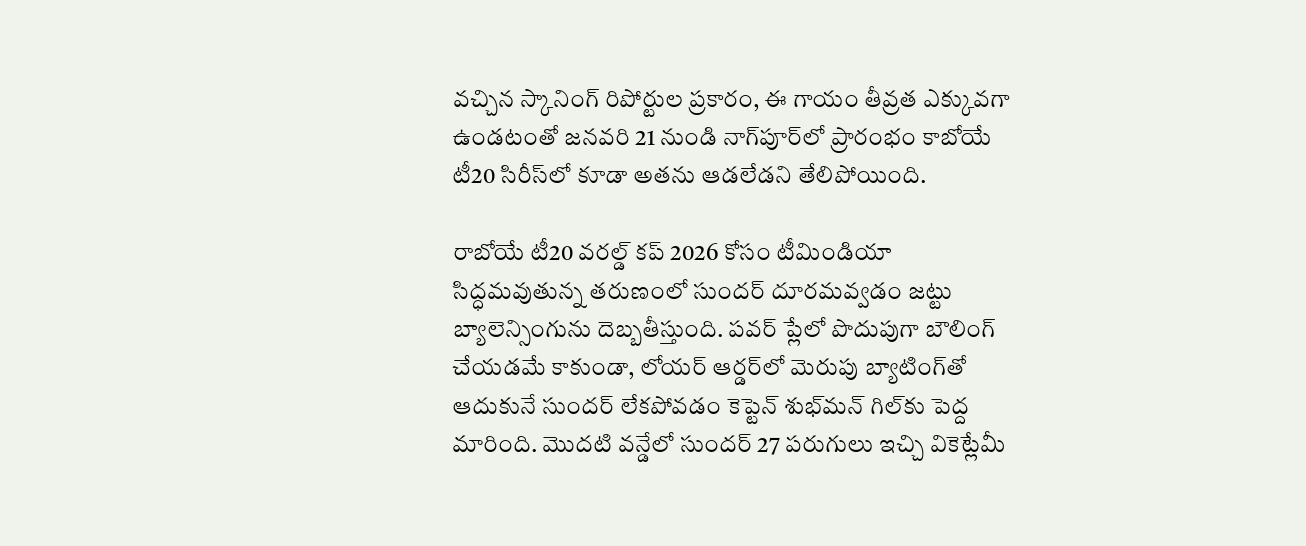వచ్చిన స్కానింగ్ రిపోర్టుల ప్రకారం, ఈ గాయం తీవ్రత ఎక్కువగా ఉండటంతో జనవరి 21 నుండి నాగ్‌పూర్‌లో ప్రారంభం కాబోయే టీ20 సిరీస్‌లో కూడా అతను ఆడలేడని తేలిపోయింది.

రాబోయే టీ20 వరల్డ్ కప్ 2026 కోసం టీమిండియా సిద్ధమవుతున్న తరుణంలో సుందర్ దూరమవ్వడం జట్టు బ్యాలెన్సింగును దెబ్బతీస్తుంది. పవర్ ప్లేలో పొదుపుగా బౌలింగ్ చేయడమే కాకుండా, లోయర్ ఆర్డర్‌లో మెరుపు బ్యాటింగ్‌తో ఆదుకునే సుందర్ లేకపోవడం కెప్టెన్ శుభ్‌మన్ గిల్‌కు పెద్ద మారింది. మొదటి వన్డేలో సుందర్ 27 పరుగులు ఇచ్చి వికెట్లేమీ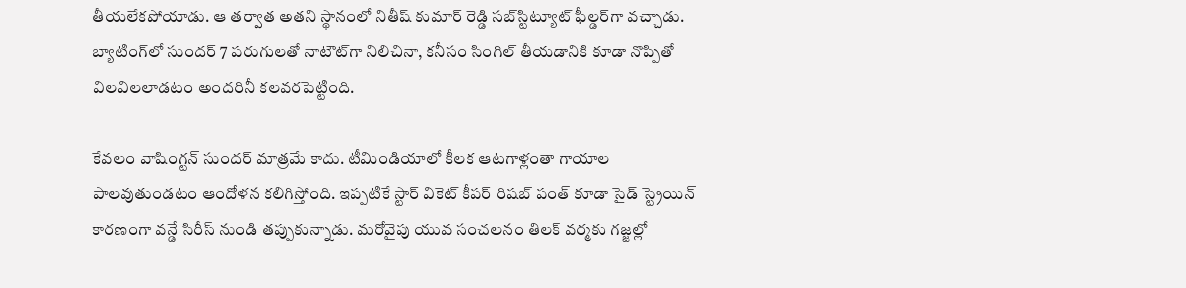తీయలేకపోయాడు. ఆ తర్వాత అతని స్థానంలో నితీష్ కుమార్ రెడ్డి సబ్‌స్టిట్యూట్ ఫీల్డర్‌గా వచ్చాడు. బ్యాటింగ్‌లో సుందర్ 7 పరుగులతో నాటౌట్‌గా నిలిచినా, కనీసం సింగిల్ తీయడానికి కూడా నొప్పితో విలవిలలాడటం అందరినీ కలవరపెట్టింది.

కేవలం వాషింగ్టన్ సుందర్ మాత్రమే కాదు. టీమిండియాలో కీలక ఆటగాళ్లంతా గాయాల పాలవుతుండటం ఆందోళన కలిగిస్తోంది. ఇప్పటికే స్టార్ వికెట్ కీపర్ రిషబ్ పంత్ కూడా సైడ్ స్ట్రెయిన్ కారణంగా వన్డే సిరీస్ నుండి తప్పుకున్నాడు. మరోవైపు యువ సంచలనం తిలక్ వర్మకు గజ్జల్లో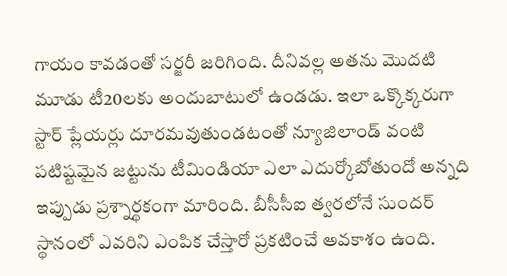గాయం కావడంతో సర్జరీ జరిగింది. దీనివల్ల అతను మొదటి మూడు టీ20లకు అందుబాటులో ఉండడు. ఇలా ఒక్కొక్కరుగా స్టార్ ప్లేయర్లు దూరమవుతుండటంతో న్యూజిలాండ్ వంటి పటిష్టమైన జట్టును టీమిండియా ఎలా ఎదుర్కోబోతుందో అన్నది ఇప్పుడు ప్రశ్నార్థకంగా మారింది. బీసీసీఐ త్వరలోనే సుందర్ స్థానంలో ఎవరిని ఎంపిక చేస్తారో ప్రకటించే అవకాశం ఉంది.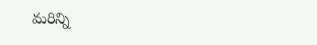మరిన్ని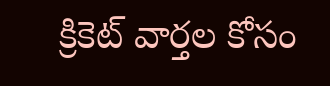క్రికెట్ వార్తల కోసం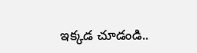ఇక్కడ చూడండి..